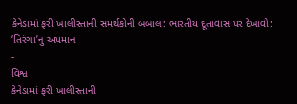કેનેડામાં ફરી ખાલીસ્તાની સમર્થકોની બબાલ: ભારતીય દૂતાવાસ પર દેખાવો: ‘તિરંગા’નુ અપમાન
-
વિશ્વ
કેનેડામાં ફરી ખાલીસ્તાની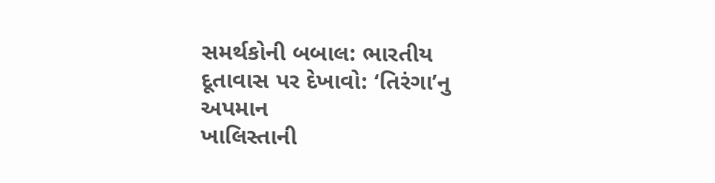સમર્થકોની બબાલ: ભારતીય દૂતાવાસ પર દેખાવો: ‘તિરંગા’નુ અપમાન
ખાલિસ્તાની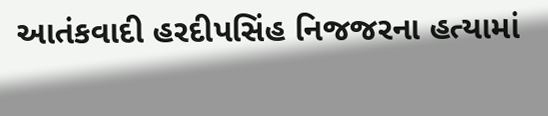આતંકવાદી હરદીપસિંહ નિજજરના હત્યામાં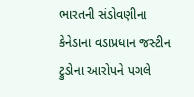ભારતની સંડોવણીના કેનેડાના વડાપ્રધાન જસ્ટીન ટ્રુડોના આરોપને પગલે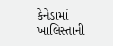કેનેડામાં ખાલિસ્તાની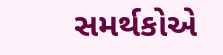સમર્થકોએ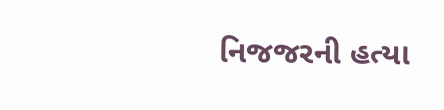નિજજરની હત્યા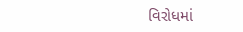વિરોધમાં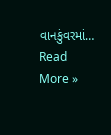વાનકુંવરમાં…
Read More »